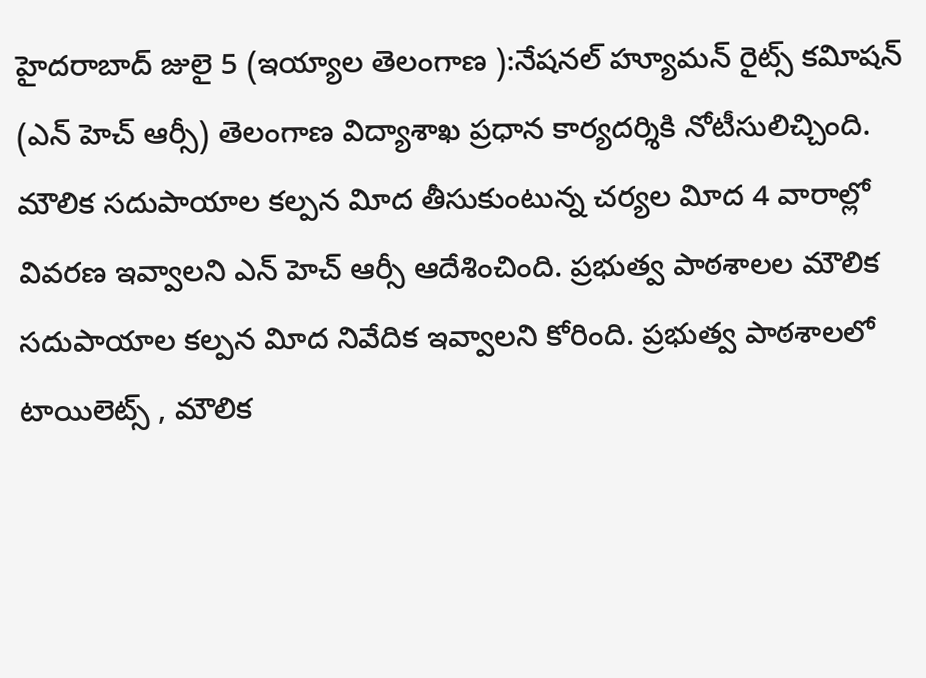హైదరాబాద్ జులై 5 (ఇయ్యాల తెలంగాణ ):నేషనల్ హ్యూమన్ రైట్స్ కవిూషన్ (ఎన్ హెచ్ ఆర్సీ) తెలంగాణ విద్యాశాఖ ప్రధాన కార్యదర్శికి నోటీసులిచ్చింది. మౌలిక సదుపాయాల కల్పన విూద తీసుకుంటున్న చర్యల విూద 4 వారాల్లో వివరణ ఇవ్వాలని ఎన్ హెచ్ ఆర్సీ ఆదేశించింది. ప్రభుత్వ పాఠశాలల మౌలిక సదుపాయాల కల్పన విూద నివేదిక ఇవ్వాలని కోరింది. ప్రభుత్వ పాఠశాలలో టాయిలెట్స్ , మౌలిక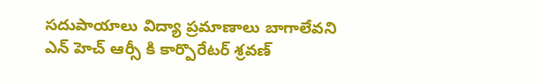సదుపాయాలు విద్యా ప్రమాణాలు బాగాలేవని ఎన్ హెచ్ ఆర్సీ కి కార్పొరేటర్ శ్రవణ్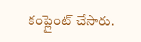కంప్లైంట్ చేసారు.